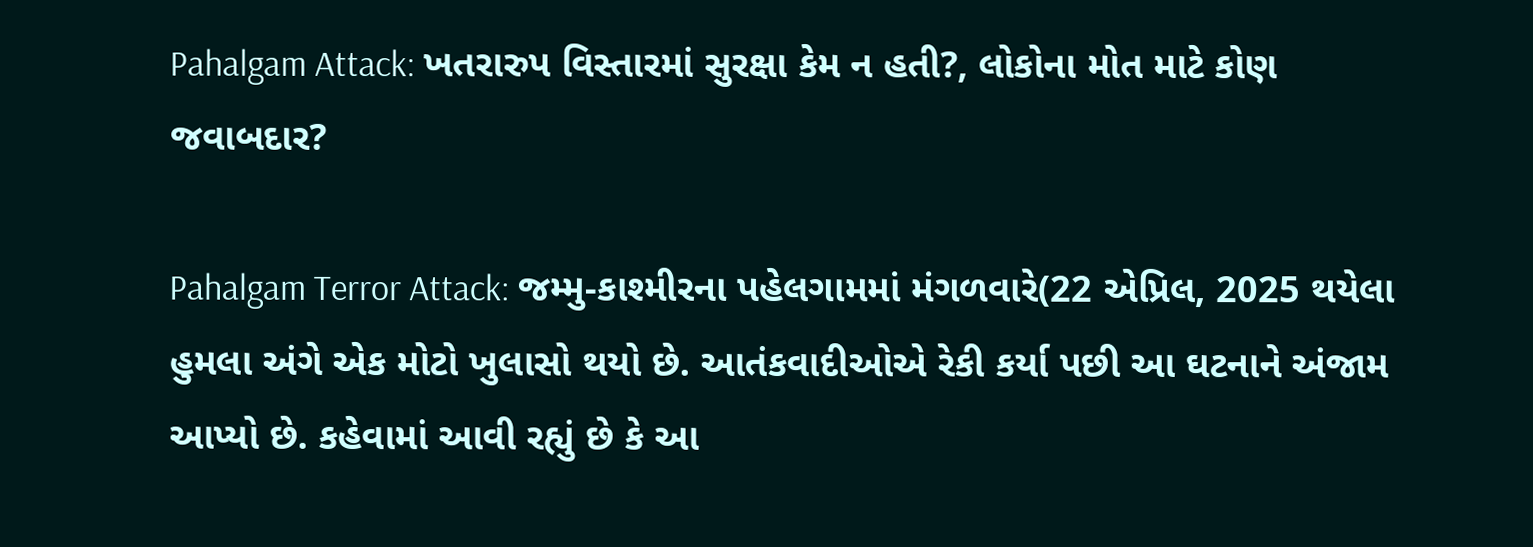Pahalgam Attack: ખતરારુપ વિસ્તારમાં સુરક્ષા કેમ ન હતી?, લોકોના મોત માટે કોણ જવાબદાર?

Pahalgam Terror Attack: જમ્મુ-કાશ્મીરના પહેલગામમાં મંગળવારે(22 એપ્રિલ, 2025 થયેલા હુમલા અંગે એક મોટો ખુલાસો થયો છે. આતંકવાદીઓએ રેકી કર્યા પછી આ ઘટનાને અંજામ આપ્યો છે. કહેવામાં આવી રહ્યું છે કે આ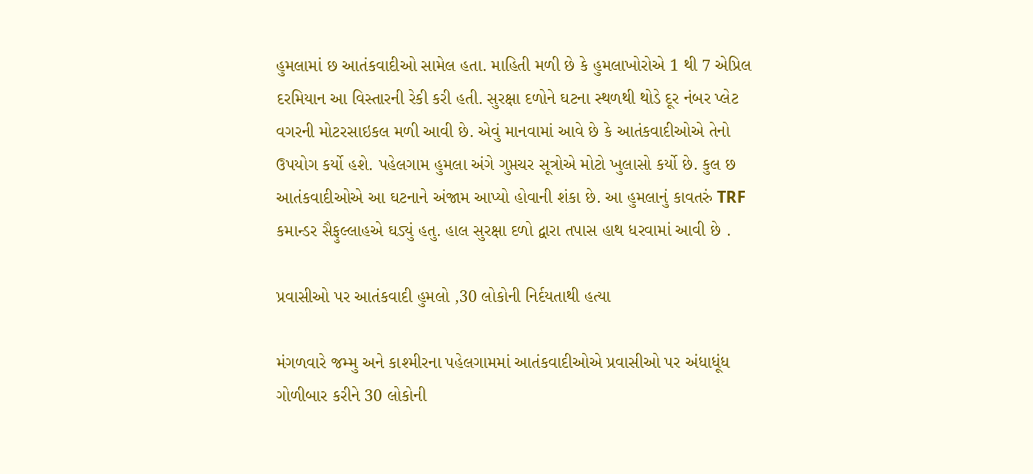હુમલામાં છ આતંકવાદીઓ સામેલ હતા. માહિતી મળી છે કે હુમલાખોરોએ 1 થી 7 એપ્રિલ દરમિયાન આ વિસ્તારની રેકી કરી હતી. સુરક્ષા દળોને ઘટના સ્થળથી થોડે દૂર નંબર પ્લેટ વગરની મોટરસાઇકલ મળી આવી છે. એવું માનવામાં આવે છે કે આતંકવાદીઓએ તેનો ઉપયોગ કર્યો હશે. પહેલગામ હુમલા અંગે ગુપ્તચર સૂત્રોએ મોટો ખુલાસો કર્યો છે. કુલ છ આતંકવાદીઓએ આ ઘટનાને અંજામ આપ્યો હોવાની શંકા છે. આ હુમલાનું કાવતરું TRF કમાન્ડર સૈફુલ્લાહએ ઘડ્યું હતુ. હાલ સુરક્ષા દળો દ્વારા તપાસ હાથ ધરવામાં આવી છે .

પ્રવાસીઓ પર આતંકવાદી હુમલો ,30 લોકોની નિર્દયતાથી હત્યા

મંગળવારે જમ્મુ અને કાશ્મીરના પહેલગામમાં આતંકવાદીઓએ પ્રવાસીઓ પર અંધાધૂંધ ગોળીબાર કરીને 30 લોકોની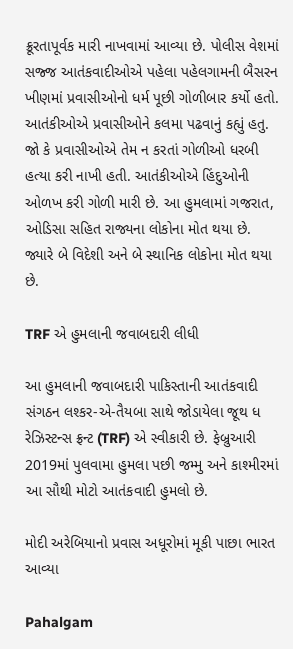ક્રૂરતાપૂર્વક મારી નાખવામાં આવ્યા છે. પોલીસ વેશમાં સજ્જ આતંકવાદીઓએ પહેલા પહેલગામની બૈસરન ખીણમાં પ્રવાસીઓનો ધર્મ પૂછી ગોળીબાર કર્યો હતો. આતંકીઓએ પ્રવાસીઓને કલમા પઢવાનું કહ્યું હતુ. જો કે પ્રવાસીઓએ તેમ ન કરતાં ગોળીઓ ધરબી હત્યા કરી નાખી હતી. આતંકીઓએ હિંદુઓની ઓળખ કરી ગોળી મારી છે. આ હુમલામાં ગજરાત, ઓડિસા સહિત રાજ્યના લોકોના મોત થયા છે. જ્યારે બે વિદેશી અને બે સ્થાનિક લોકોના મોત થયા છે.

TRF એ હુમલાની જવાબદારી લીધી

આ હુમલાની જવાબદારી પાકિસ્તાની આતંકવાદી સંગઠન લશ્કર-એ-તૈયબા સાથે જોડાયેલા જૂથ ધ રેઝિસ્ટન્સ ફ્રન્ટ (TRF) એ સ્વીકારી છે. ફેબ્રુઆરી 2019માં પુલવામા હુમલા પછી જમ્મુ અને કાશ્મીરમાં આ સૌથી મોટો આતંકવાદી હુમલો છે.

મોદી અરેબિયાનો પ્રવાસ અધૂરોમાં મૂકી પાછા ભારત આવ્યા

Pahalgam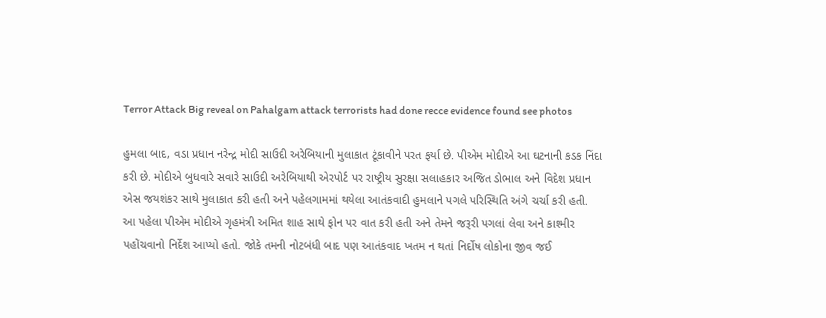Terror Attack Big reveal on Pahalgam attack terrorists had done recce evidence found see photos

હુમલા બાદ, વડા પ્રધાન નરેન્દ્ર મોદી સાઉદી અરેબિયાની મુલાકાત ટૂંકાવીને પરત ફર્યા છે. પીએમ મોદીએ આ ઘટનાની કડક નિંદા કરી છે. મોદીએ બુધવારે સવારે સાઉદી અરેબિયાથી એરપોર્ટ પર રાષ્ટ્રીય સુરક્ષા સલાહકાર અજિત ડોભાલ અને વિદેશ પ્રધાન એસ જયશંકર સાથે મુલાકાત કરી હતી અને પહેલગામમાં થયેલા આતંકવાદી હુમલાને પગલે પરિસ્થિતિ અંગે ચર્ચા કરી હતી. આ પહેલા પીએમ મોદીએ ગૃહમંત્રી અમિત શાહ સાથે ફોન પર વાત કરી હતી અને તેમને જરૂરી પગલાં લેવા અને કાશ્મીર પહોંચવાનો નિર્દેશ આપ્યો હતો. જોકે તમની નોટબંધી બાદ પણ આતંકવાદ ખતમ ન થતાં નિર્દોષ લોકોના જીવ જઈ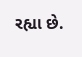રહ્યા છે.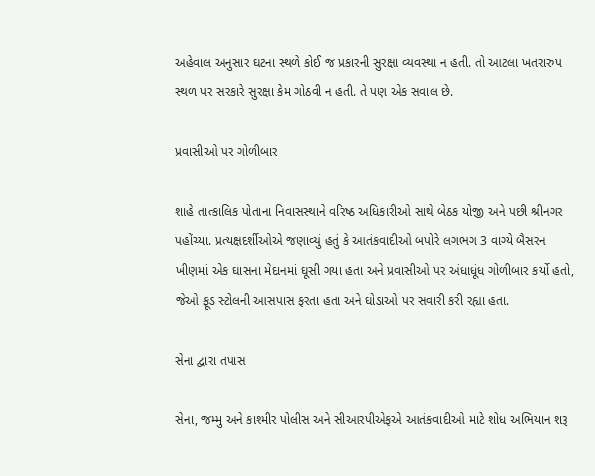અહેવાલ અનુસાર ઘટના સ્થળે કોઈ જ પ્રકારની સુરક્ષા વ્યવસ્થા ન હતી. તો આટલા ખતરારુપ સ્થળ પર સરકારે સુરક્ષા કેમ ગોઠવી ન હતી. તે પણ એક સવાલ છે.

પ્રવાસીઓ પર ગોળીબાર

શાહે તાત્કાલિક પોતાના નિવાસસ્થાને વરિષ્ઠ અધિકારીઓ સાથે બેઠક યોજી અને પછી શ્રીનગર પહોંચ્યા. પ્રત્યક્ષદર્શીઓએ જણાવ્યું હતું કે આતંકવાદીઓ બપોરે લગભગ 3 વાગ્યે બૈસરન ખીણમાં એક ઘાસના મેદાનમાં ઘૂસી ગયા હતા અને પ્રવાસીઓ પર અંધાધૂંધ ગોળીબાર કર્યો હતો, જેઓ ફૂડ સ્ટોલની આસપાસ ફરતા હતા અને ઘોડાઓ પર સવારી કરી રહ્યા હતા.

સેના દ્વારા તપાસ

સેના, જમ્મુ અને કાશ્મીર પોલીસ અને સીઆરપીએફએ આતંકવાદીઓ માટે શોધ અભિયાન શરૂ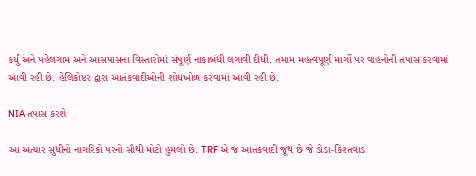કર્યું અને પહેલગામ અને આસપાસના વિસ્તારોમાં સંપૂર્ણ નાકાબંધી લગાવી દીધી. તમામ મહત્વપૂર્ણ માર્ગો પર વાહનોની તપાસ કરવામાં આવી રહી છે. હેલિકોપ્ટર દ્વારા આતંકવાદીઓની શોધખોળ કરવામાં આવી રહી છે.

NIA તપાસ કરશે

આ અત્યાર સુધીનો નાગરિકો પરનો સૌથી મોટો હુમલો છે. TRF એ જ આતંકવાદી જૂથ છે જે ડોડા-કિશ્તવાડ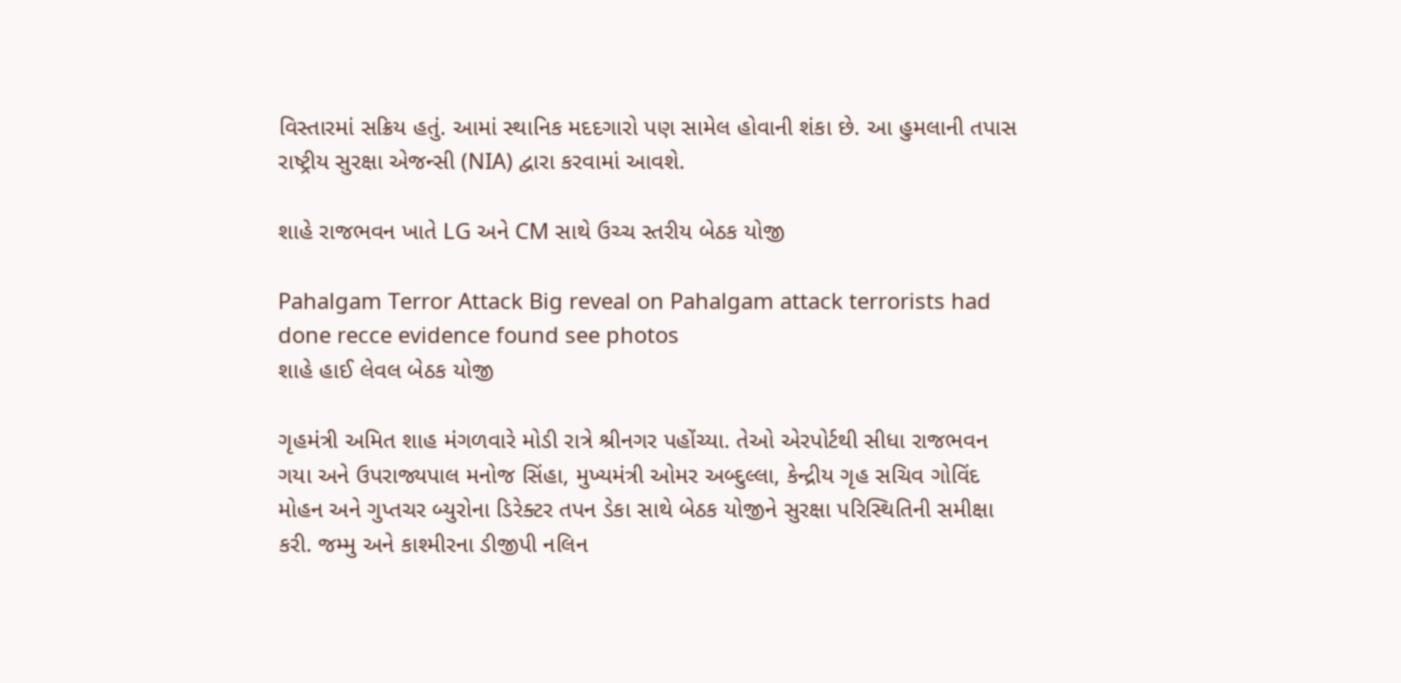વિસ્તારમાં સક્રિય હતું. આમાં સ્થાનિક મદદગારો પણ સામેલ હોવાની શંકા છે. આ હુમલાની તપાસ રાષ્ટ્રીય સુરક્ષા એજન્સી (NIA) દ્વારા કરવામાં આવશે.

શાહે રાજભવન ખાતે LG અને CM સાથે ઉચ્ચ સ્તરીય બેઠક યોજી

Pahalgam Terror Attack Big reveal on Pahalgam attack terrorists had done recce evidence found see photos
શાહે હાઈ લેવલ બેઠક યોજી

ગૃહમંત્રી અમિત શાહ મંગળવારે મોડી રાત્રે શ્રીનગર પહોંચ્યા. તેઓ એરપોર્ટથી સીધા રાજભવન ગયા અને ઉપરાજ્યપાલ મનોજ સિંહા, મુખ્યમંત્રી ઓમર અબ્દુલ્લા, કેન્દ્રીય ગૃહ સચિવ ગોવિંદ મોહન અને ગુપ્તચર બ્યુરોના ડિરેક્ટર તપન ડેકા સાથે બેઠક યોજીને સુરક્ષા પરિસ્થિતિની સમીક્ષા કરી. જમ્મુ અને કાશ્મીરના ડીજીપી નલિન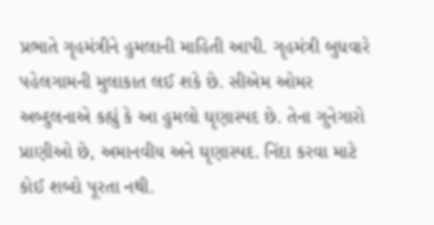પ્રભાતે ગૃહમંત્રીને હુમલાની માહિતી આપી. ગૃહમંત્રી બુધવારે પહેલગામની મુલાકાત લઈ શકે છે. સીએમ ઓમર અબ્દુલનાએ કહ્યું કે આ હુમલો ઘૃણાસ્પદ છે. તેના ગુનેગારો પ્રાણીઓ છે, અમાનવીય અને ઘૃણાસ્પદ. નિંદા કરવા માટે કોઈ શબ્દો પૂરતા નથી.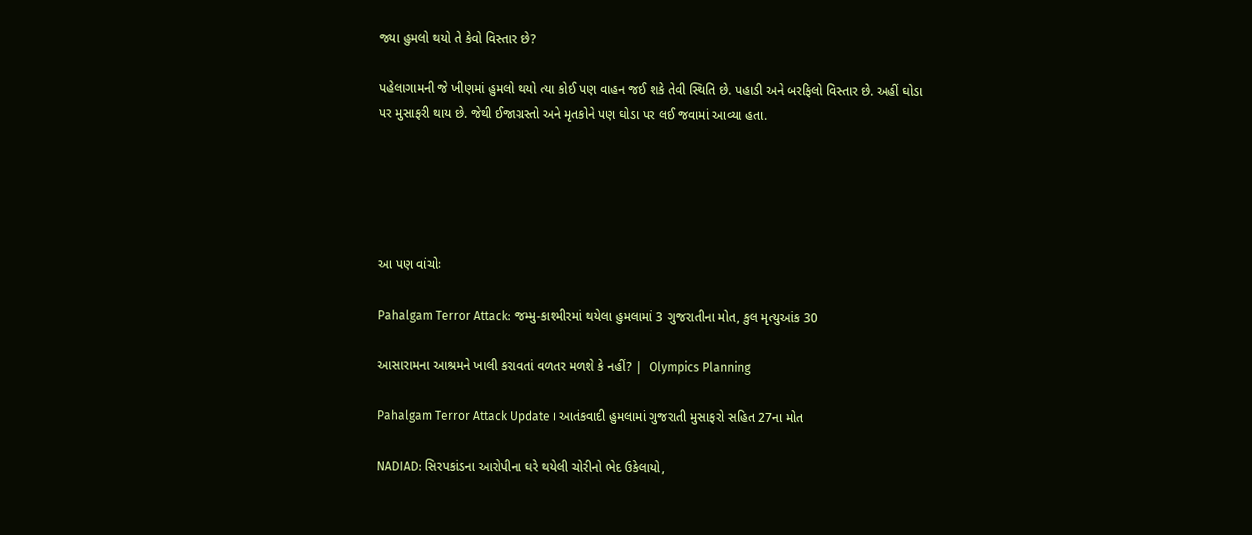જ્યા હુમલો થયો તે કેવો વિસ્તાર છે?

પહેલાગામની જે ખીણમાં હુમલો થયો ત્યા કોઈ પણ વાહન જઈ શકે તેવી સ્થિતિ છે. પહાડી અને બરફિલો વિસ્તાર છે. અહીં ઘોડા પર મુસાફરી થાય છે. જેથી ઈજાગ્રસ્તો અને મૃતકોને પણ ઘોડા પર લઈ જવામાં આવ્યા હતા.





આ પણ વાંચોઃ

Pahalgam Terror Attack: જમ્મુ-કાશ્મીરમાં થયેલા હુમલામાં 3 ગુજરાતીના મોત, કુલ મૃત્યુઆંક 30

આસારામના આશ્રમને ખાલી કરાવતાં વળતર મળશે કે નહીં? |  Olympics Planning

Pahalgam Terror Attack Update । આતંકવાદી હુમલામાં ગુજરાતી મુસાફરો સહિત 27ના મોત

NADIAD: સિરપકાંડના આરોપીના ઘરે થયેલી ચોરીનો ભેદ ઉકેલાયો,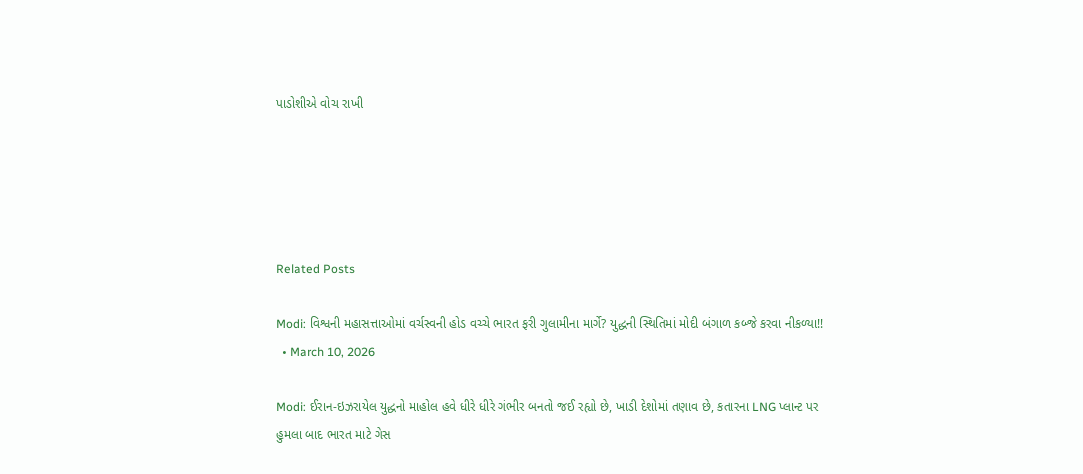પાડોશીએ વોચ રાખી





Related Posts

Modi: વિશ્વની મહાસત્તાઓમાં વર્ચસ્વની હોડ વચ્ચે ભારત ફરી ગુલામીના માર્ગે? યુદ્ધની સ્થિતિમાં મોદી બંગાળ કબ્જે કરવા નીકળ્યા!!
  • March 10, 2026

Modi: ઈરાન-ઇઝરાયેલ યુદ્ધનો માહોલ હવે ધીરે ધીરે ગંભીર બનતો જઈ રહ્યો છે, ખાડી દેશોમાં તણાવ છે, કતારના LNG પ્લાન્ટ પર હુમલા બાદ ભારત માટે ગેસ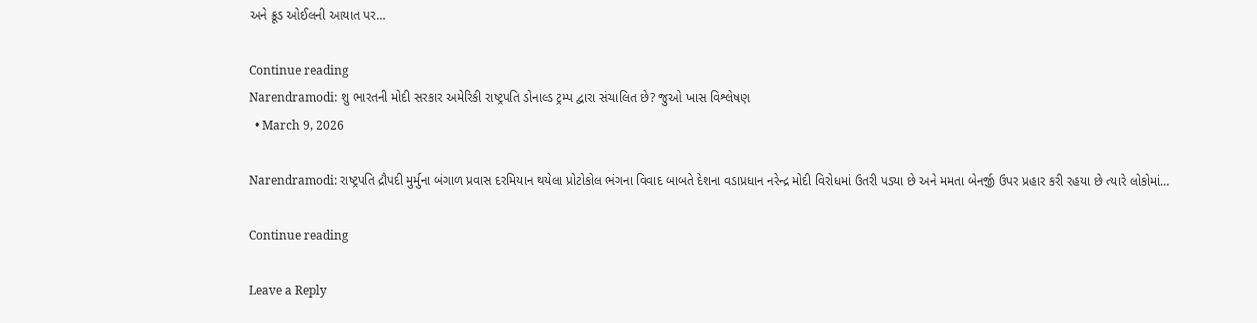અને ક્રૂડ ઓઈલની આયાત પર…

Continue reading
Narendramodi: શુ ભારતની મોદી સરકાર અમેરિકી રાષ્ટ્રપતિ ડોનાલ્ડ ટ્રમ્પ દ્વારા સંચાલિત છે? જુઓ ખાસ વિશ્લેષણ
  • March 9, 2026

Narendramodi: રાષ્ટ્રપતિ દ્રૌપદી મુર્મુના બંગાળ પ્રવાસ દરમિયાન થયેલા પ્રોટોકોલ ભંગના વિવાદ બાબતે દેશના વડાપ્રધાન નરેન્દ્ર મોદી વિરોધમાં ઉતરી પડ્યા છે અને મમતા બેનર્જી ઉપર પ્રહાર કરી રહયા છે ત્યારે લોકોમાં…

Continue reading

Leave a Reply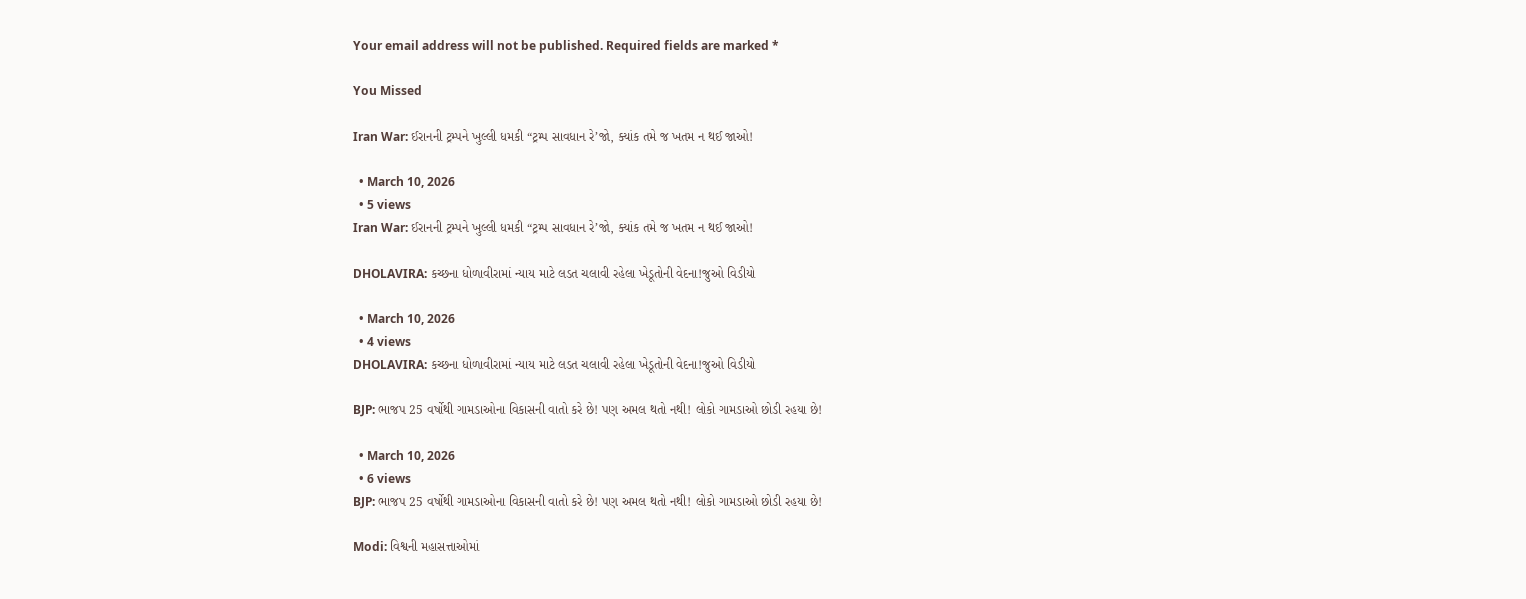Your email address will not be published. Required fields are marked *

You Missed

Iran War: ઈરાનની ટ્રમ્પને ખુલ્લી ધમકી “ટ્રમ્પ સાવધાન રે’જો, ક્યાંક તમે જ ખતમ ન થઈ જાઓ!

  • March 10, 2026
  • 5 views
Iran War: ઈરાનની ટ્રમ્પને ખુલ્લી ધમકી “ટ્રમ્પ સાવધાન રે’જો, ક્યાંક તમે જ ખતમ ન થઈ જાઓ!

DHOLAVIRA: કચ્છના ધોળાવીરામાં ન્યાય માટે લડત ચલાવી રહેલા ખેડૂતોની વેદના!જુઓ વિડીયો

  • March 10, 2026
  • 4 views
DHOLAVIRA: કચ્છના ધોળાવીરામાં ન્યાય માટે લડત ચલાવી રહેલા ખેડૂતોની વેદના!જુઓ વિડીયો

BJP: ભાજપ 25 વર્ષોથી ગામડાઓના વિકાસની વાતો કરે છે! પણ અમલ થતો નથી! લોકો ગામડાઓ છોડી રહયા છે!

  • March 10, 2026
  • 6 views
BJP: ભાજપ 25 વર્ષોથી ગામડાઓના વિકાસની વાતો કરે છે! પણ અમલ થતો નથી! લોકો ગામડાઓ છોડી રહયા છે!

Modi: વિશ્વની મહાસત્તાઓમાં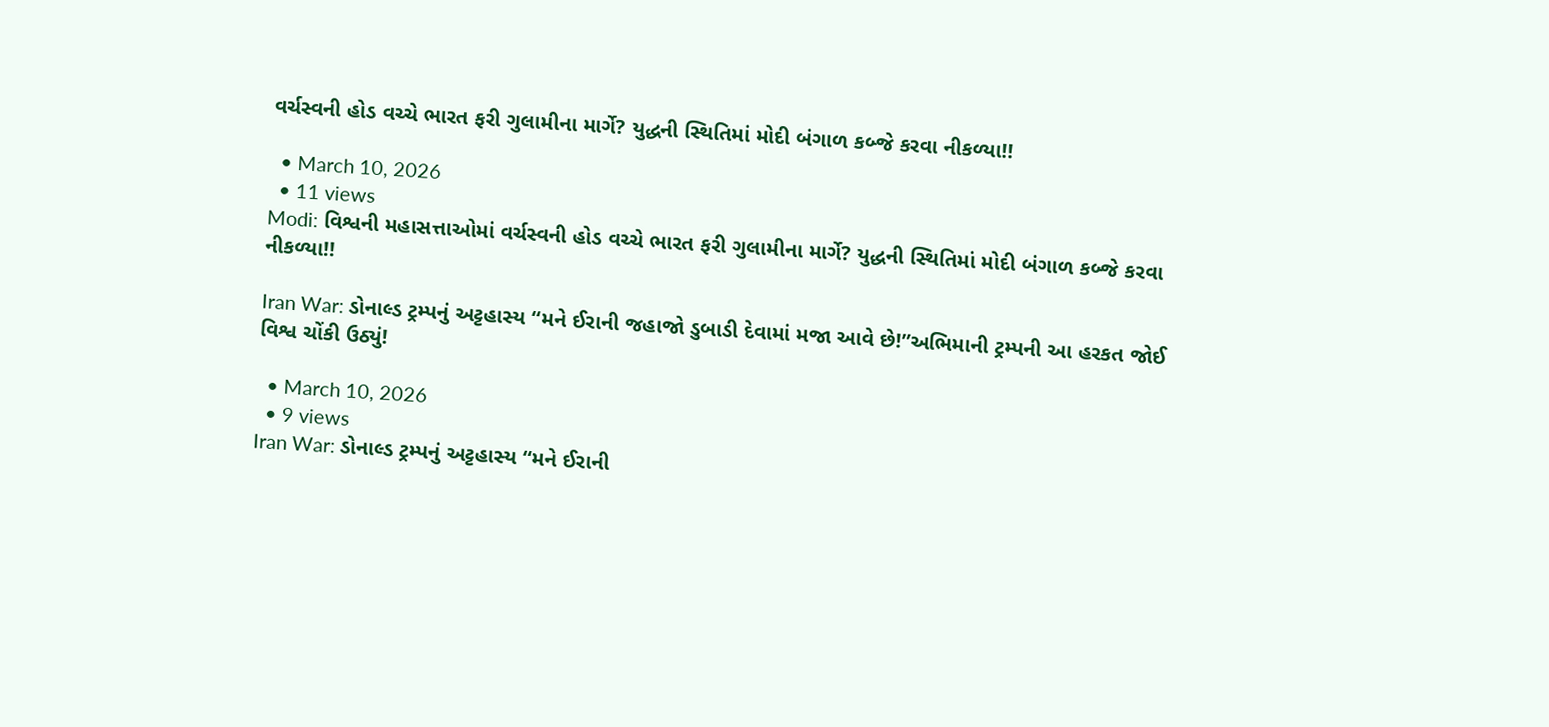વર્ચસ્વની હોડ વચ્ચે ભારત ફરી ગુલામીના માર્ગે? યુદ્ધની સ્થિતિમાં મોદી બંગાળ કબ્જે કરવા નીકળ્યા!!

  • March 10, 2026
  • 11 views
Modi: વિશ્વની મહાસત્તાઓમાં વર્ચસ્વની હોડ વચ્ચે ભારત ફરી ગુલામીના માર્ગે? યુદ્ધની સ્થિતિમાં મોદી બંગાળ કબ્જે કરવા નીકળ્યા!!

Iran War: ડોનાલ્ડ ટ્રમ્પનું અટ્ટહાસ્ય “મને ઈરાની જહાજો ડુબાડી દેવામાં મજા આવે છે!”અભિમાની ટ્રમ્પની આ હરકત જોઈ વિશ્વ ચોંકી ઉઠ્યું!

  • March 10, 2026
  • 9 views
Iran War: ડોનાલ્ડ ટ્રમ્પનું અટ્ટહાસ્ય “મને ઈરાની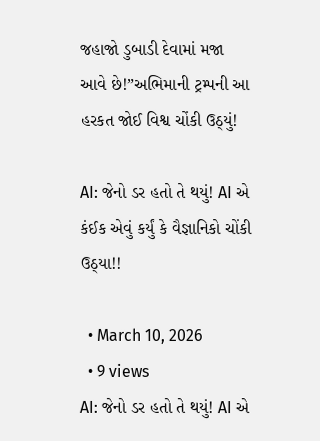જહાજો ડુબાડી દેવામાં મજા આવે છે!”અભિમાની ટ્રમ્પની આ હરકત જોઈ વિશ્વ ચોંકી ઉઠ્યું!

AI: જેનો ડર હતો તે થયું! AI એ કંઈક એવું કર્યું કે વૈજ્ઞાનિકો ચોંકી ઉઠ્યા!!

  • March 10, 2026
  • 9 views
AI: જેનો ડર હતો તે થયું! AI એ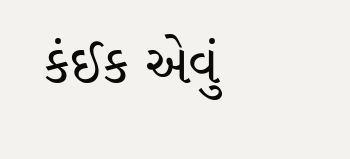કંઈક એવું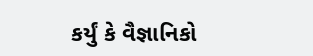કર્યું કે વૈજ્ઞાનિકો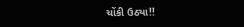ચોંકી ઉઠ્યા!!